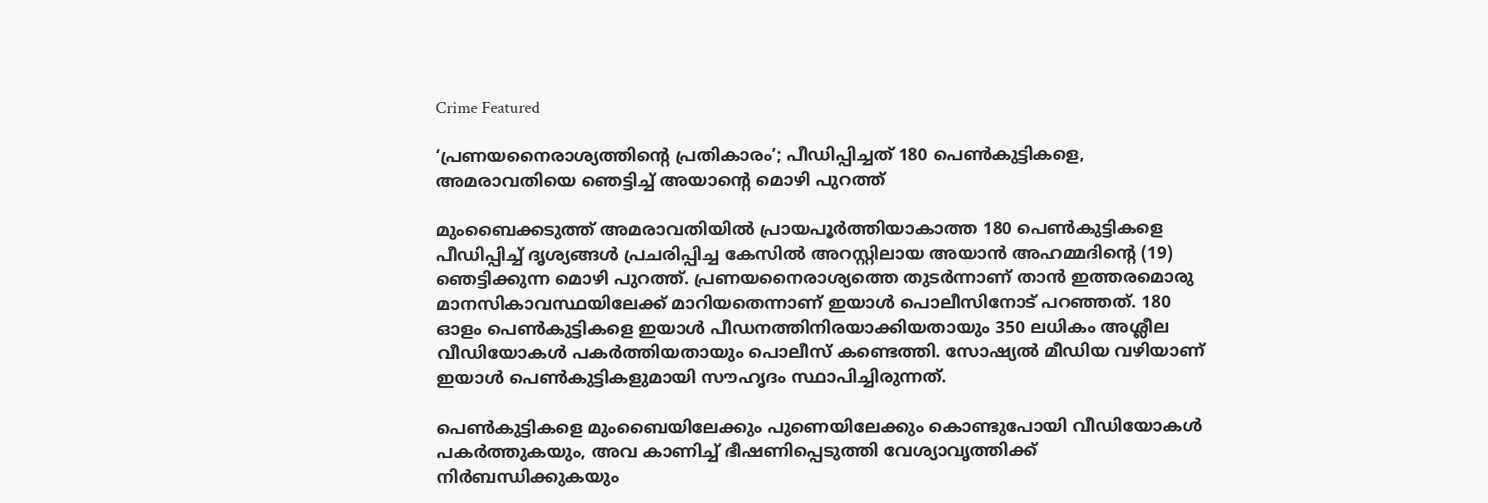Crime Featured

‘പ്രണയനൈരാശ്യത്തിന്റെ പ്രതികാരം’; പീഡിപ്പിച്ചത് 180 പെൺകുട്ടികളെ, അമരാവതിയെ ഞെട്ടിച്ച് അയാന്റെ മൊഴി പുറത്ത്

മുംബൈക്കടുത്ത് അമരാവതിയിൽ പ്രായപൂർത്തിയാകാത്ത 180 പെൺകുട്ടികളെ പീഡിപ്പിച്ച് ദൃശ്യങ്ങൾ പ്രചരിപ്പിച്ച കേസിൽ അറസ്റ്റിലായ അയാൻ അഹമ്മദിന്റെ (19) ഞെട്ടിക്കുന്ന മൊഴി പുറത്ത്. പ്രണയനൈരാശ്യത്തെ തുടർന്നാണ് താൻ ഇത്തരമൊരു മാനസികാവസ്ഥയിലേക്ക് മാറിയതെന്നാണ് ഇയാൾ പൊലീസിനോട് പറഞ്ഞത്. 180 ഓളം പെൺകുട്ടികളെ ഇയാൾ പീഡനത്തിനിരയാക്കിയതായും 350 ലധികം അശ്ലീല വീഡിയോകൾ പകർത്തിയതായും പൊലീസ് കണ്ടെത്തി. സോഷ്യൽ മീഡിയ വഴിയാണ് ഇയാൾ പെൺകുട്ടികളുമായി സൗഹൃദം സ്ഥാപിച്ചിരുന്നത്.

പെൺകുട്ടികളെ മുംബൈയിലേക്കും പുണെയിലേക്കും കൊണ്ടുപോയി വീഡിയോകൾ പകർത്തുകയും, അവ കാണിച്ച് ഭീഷണിപ്പെടുത്തി വേശ്യാവൃത്തിക്ക് നിർബന്ധിക്കുകയും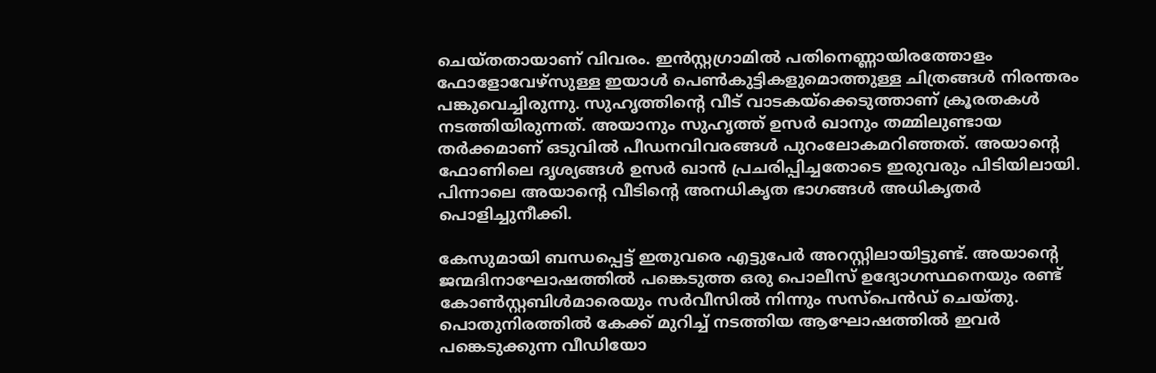ചെയ്തതായാണ് വിവരം. ഇൻസ്റ്റഗ്രാമിൽ പതിനെണ്ണായിരത്തോളം ഫോളോവേഴ്‌സുള്ള ഇയാൾ പെൺകുട്ടികളുമൊത്തുള്ള ചിത്രങ്ങൾ നിരന്തരം പങ്കുവെച്ചിരുന്നു. സുഹൃത്തിന്റെ വീട് വാടകയ്ക്കെടുത്താണ് ക്രൂരതകൾ നടത്തിയിരുന്നത്. അയാനും സുഹൃത്ത് ഉസർ ഖാനും തമ്മിലുണ്ടായ തർക്കമാണ് ഒടുവിൽ പീഡനവിവരങ്ങൾ പുറംലോകമറിഞ്ഞത്. അയാന്റെ ഫോണിലെ ദൃശ്യങ്ങൾ ഉസർ ഖാൻ പ്രചരിപ്പിച്ചതോടെ ഇരുവരും പിടിയിലായി. പിന്നാലെ അയാന്റെ വീടിന്റെ അനധികൃത ഭാഗങ്ങൾ അധികൃതർ പൊളിച്ചുനീക്കി.

കേസുമായി ബന്ധപ്പെട്ട് ഇതുവരെ എട്ടുപേർ അറസ്റ്റിലായിട്ടുണ്ട്. അയാന്റെ ജന്മദിനാഘോഷത്തിൽ പങ്കെടുത്ത ഒരു പൊലീസ് ഉദ്യോഗസ്ഥനെയും രണ്ട് കോൺസ്റ്റബിൾമാരെയും സർവീസിൽ നിന്നും സസ്പെൻഡ് ചെയ്തു. പൊതുനിരത്തിൽ കേക്ക് മുറിച്ച് നടത്തിയ ആഘോഷത്തിൽ ഇവർ പങ്കെടുക്കുന്ന വീഡിയോ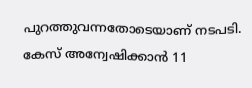പുറത്തുവന്നതോടെയാണ് നടപടി. കേസ് അന്വേഷിക്കാൻ 11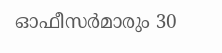ഓഫീസർമാരും 30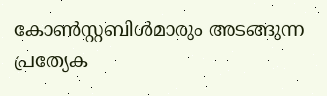കോൺസ്റ്റബിൾമാരും അടങ്ങുന്ന പ്രത്യേക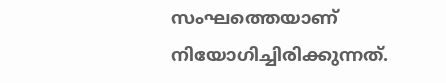സംഘത്തെയാണ് നിയോഗിച്ചിരിക്കുന്നത്.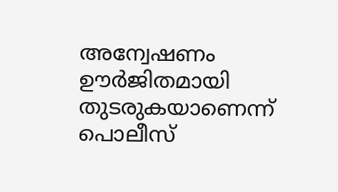അന്വേഷണം ഊർജിതമായി തുടരുകയാണെന്ന് പൊലീസ്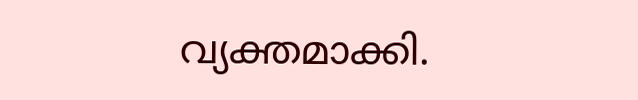വ്യക്തമാക്കി.